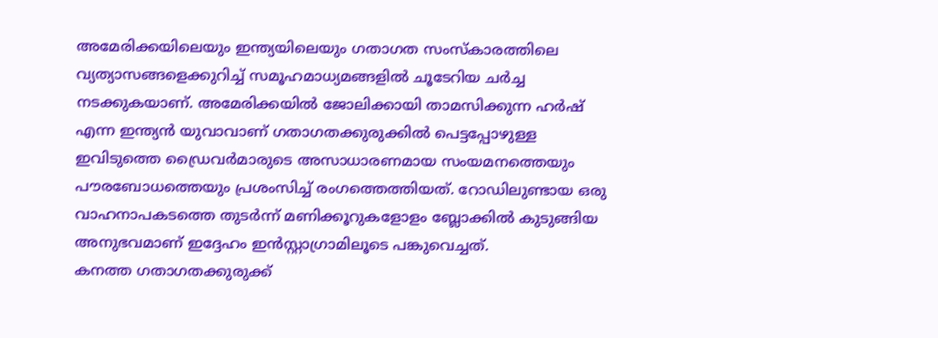അമേരിക്കയിലെയും ഇന്ത്യയിലെയും ഗതാഗത സംസ്കാരത്തിലെ വ്യത്യാസങ്ങളെക്കുറിച്ച് സമൂഹമാധ്യമങ്ങളിൽ ചൂടേറിയ ചർച്ച നടക്കുകയാണ്. അമേരിക്കയിൽ ജോലിക്കായി താമസിക്കുന്ന ഹർഷ് എന്ന ഇന്ത്യൻ യുവാവാണ് ഗതാഗതക്കുരുക്കിൽ പെട്ടപ്പോഴുള്ള ഇവിടുത്തെ ഡ്രൈവർമാരുടെ അസാധാരണമായ സംയമനത്തെയും പൗരബോധത്തെയും പ്രശംസിച്ച് രംഗത്തെത്തിയത്. റോഡിലുണ്ടായ ഒരു വാഹനാപകടത്തെ തുടർന്ന് മണിക്കൂറുകളോളം ബ്ലോക്കിൽ കുടുങ്ങിയ അനുഭവമാണ് ഇദ്ദേഹം ഇൻസ്റ്റാഗ്രാമിലൂടെ പങ്കുവെച്ചത്.
കനത്ത ഗതാഗതക്കുരുക്ക്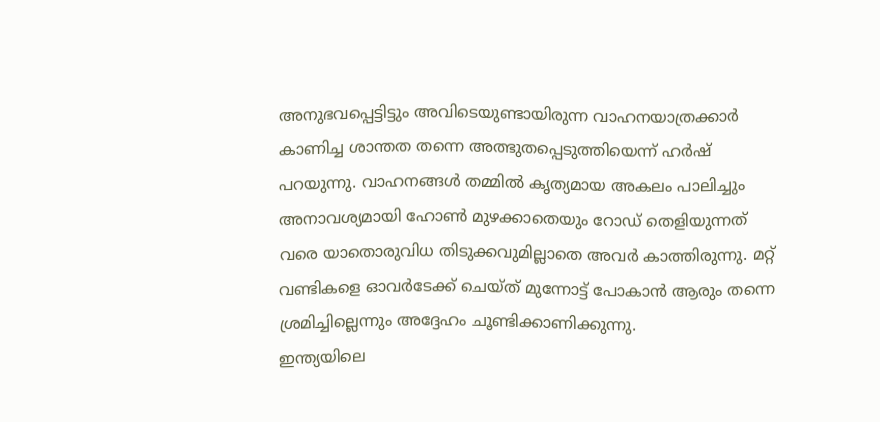അനുഭവപ്പെട്ടിട്ടും അവിടെയുണ്ടായിരുന്ന വാഹനയാത്രക്കാർ കാണിച്ച ശാന്തത തന്നെ അത്ഭുതപ്പെടുത്തിയെന്ന് ഹർഷ് പറയുന്നു. വാഹനങ്ങൾ തമ്മിൽ കൃത്യമായ അകലം പാലിച്ചും അനാവശ്യമായി ഹോൺ മുഴക്കാതെയും റോഡ് തെളിയുന്നത് വരെ യാതൊരുവിധ തിടുക്കവുമില്ലാതെ അവർ കാത്തിരുന്നു. മറ്റ് വണ്ടികളെ ഓവർടേക്ക് ചെയ്ത് മുന്നോട്ട് പോകാൻ ആരും തന്നെ ശ്രമിച്ചില്ലെന്നും അദ്ദേഹം ചൂണ്ടിക്കാണിക്കുന്നു.
ഇന്ത്യയിലെ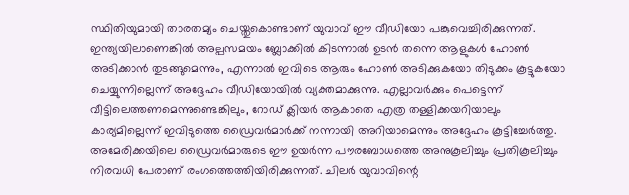സ്ഥിതിയുമായി താരതമ്യം ചെയ്തുകൊണ്ടാണ് യുവാവ് ഈ വീഡിയോ പങ്കുവെച്ചിരിക്കുന്നത്. ഇന്ത്യയിലാണെങ്കിൽ അല്പസമയം ബ്ലോക്കിൽ കിടന്നാൽ ഉടൻ തന്നെ ആളുകൾ ഹോൺ അടിക്കാൻ തുടങ്ങുമെന്നും, എന്നാൽ ഇവിടെ ആരും ഹോൺ അടിക്കുകയോ തിടുക്കം കൂട്ടുകയോ ചെയ്യുന്നില്ലെന്ന് അദ്ദേഹം വീഡിയോയിൽ വ്യക്തമാക്കുന്നു. എല്ലാവർക്കും പെട്ടെന്ന് വീട്ടിലെത്തണമെന്നുണ്ടെങ്കിലും, റോഡ് ക്ലിയർ ആകാതെ എത്ര തള്ളിക്കയറിയാലും കാര്യമില്ലെന്ന് ഇവിടുത്തെ ഡ്രൈവർമാർക്ക് നന്നായി അറിയാമെന്നും അദ്ദേഹം കൂട്ടിച്ചേർത്തു.
അമേരിക്കയിലെ ഡ്രൈവർമാരുടെ ഈ ഉയർന്ന പൗരബോധത്തെ അനുകൂലിച്ചും പ്രതികൂലിച്ചും നിരവധി പേരാണ് രംഗത്തെത്തിയിരിക്കുന്നത്. ചിലർ യുവാവിന്റെ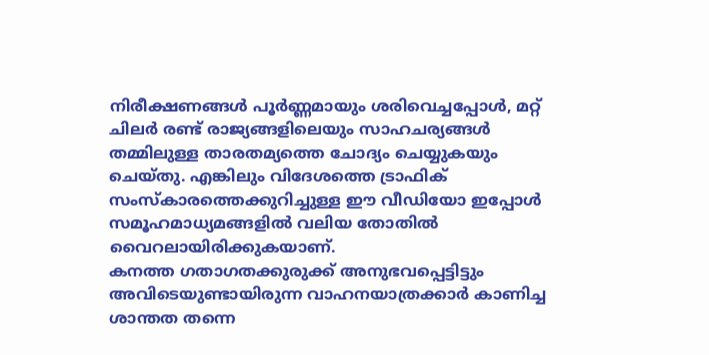നിരീക്ഷണങ്ങൾ പൂർണ്ണമായും ശരിവെച്ചപ്പോൾ, മറ്റ് ചിലർ രണ്ട് രാജ്യങ്ങളിലെയും സാഹചര്യങ്ങൾ തമ്മിലുള്ള താരതമ്യത്തെ ചോദ്യം ചെയ്യുകയും ചെയ്തു. എങ്കിലും വിദേശത്തെ ട്രാഫിക് സംസ്കാരത്തെക്കുറിച്ചുള്ള ഈ വീഡിയോ ഇപ്പോൾ സമൂഹമാധ്യമങ്ങളിൽ വലിയ തോതിൽ വൈറലായിരിക്കുകയാണ്.
കനത്ത ഗതാഗതക്കുരുക്ക് അനുഭവപ്പെട്ടിട്ടും അവിടെയുണ്ടായിരുന്ന വാഹനയാത്രക്കാർ കാണിച്ച ശാന്തത തന്നെ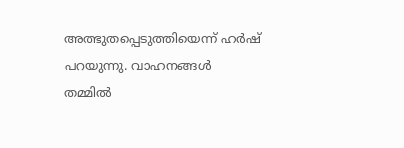അത്ഭുതപ്പെടുത്തിയെന്ന് ഹർഷ് പറയുന്നു. വാഹനങ്ങൾ തമ്മിൽ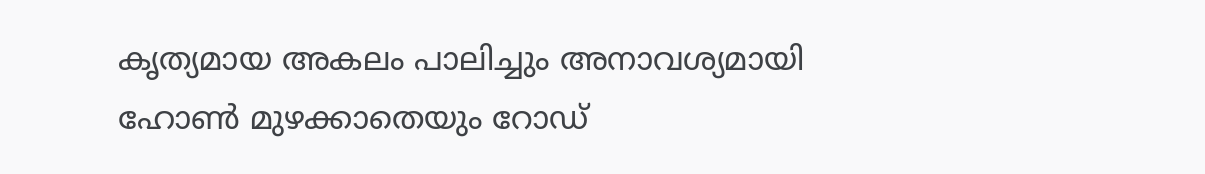കൃത്യമായ അകലം പാലിച്ചും അനാവശ്യമായി ഹോൺ മുഴക്കാതെയും റോഡ്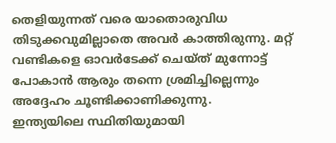തെളിയുന്നത് വരെ യാതൊരുവിധ തിടുക്കവുമില്ലാതെ അവർ കാത്തിരുന്നു. മറ്റ് വണ്ടികളെ ഓവർടേക്ക് ചെയ്ത് മുന്നോട്ട് പോകാൻ ആരും തന്നെ ശ്രമിച്ചില്ലെന്നും അദ്ദേഹം ചൂണ്ടിക്കാണിക്കുന്നു.
ഇന്ത്യയിലെ സ്ഥിതിയുമായി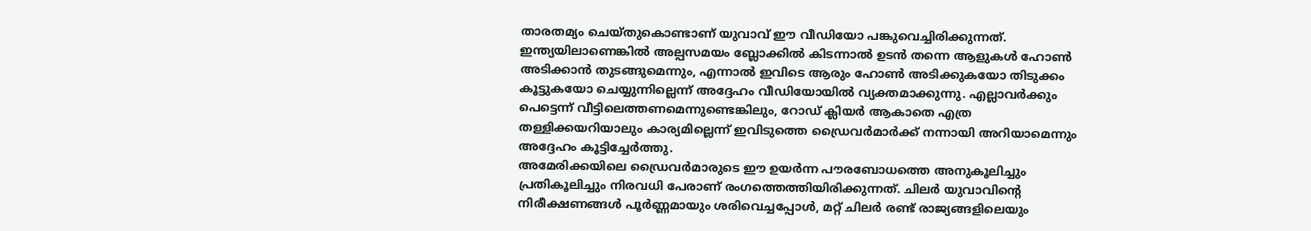താരതമ്യം ചെയ്തുകൊണ്ടാണ് യുവാവ് ഈ വീഡിയോ പങ്കുവെച്ചിരിക്കുന്നത്. ഇന്ത്യയിലാണെങ്കിൽ അല്പസമയം ബ്ലോക്കിൽ കിടന്നാൽ ഉടൻ തന്നെ ആളുകൾ ഹോൺ അടിക്കാൻ തുടങ്ങുമെന്നും, എന്നാൽ ഇവിടെ ആരും ഹോൺ അടിക്കുകയോ തിടുക്കം കൂട്ടുകയോ ചെയ്യുന്നില്ലെന്ന് അദ്ദേഹം വീഡിയോയിൽ വ്യക്തമാക്കുന്നു. എല്ലാവർക്കും പെട്ടെന്ന് വീട്ടിലെത്തണമെന്നുണ്ടെങ്കിലും, റോഡ് ക്ലിയർ ആകാതെ എത്ര തള്ളിക്കയറിയാലും കാര്യമില്ലെന്ന് ഇവിടുത്തെ ഡ്രൈവർമാർക്ക് നന്നായി അറിയാമെന്നും അദ്ദേഹം കൂട്ടിച്ചേർത്തു.
അമേരിക്കയിലെ ഡ്രൈവർമാരുടെ ഈ ഉയർന്ന പൗരബോധത്തെ അനുകൂലിച്ചും പ്രതികൂലിച്ചും നിരവധി പേരാണ് രംഗത്തെത്തിയിരിക്കുന്നത്. ചിലർ യുവാവിന്റെ നിരീക്ഷണങ്ങൾ പൂർണ്ണമായും ശരിവെച്ചപ്പോൾ, മറ്റ് ചിലർ രണ്ട് രാജ്യങ്ങളിലെയും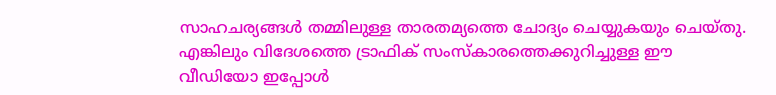സാഹചര്യങ്ങൾ തമ്മിലുള്ള താരതമ്യത്തെ ചോദ്യം ചെയ്യുകയും ചെയ്തു. എങ്കിലും വിദേശത്തെ ട്രാഫിക് സംസ്കാരത്തെക്കുറിച്ചുള്ള ഈ വീഡിയോ ഇപ്പോൾ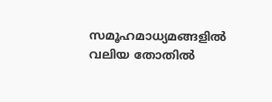സമൂഹമാധ്യമങ്ങളിൽ വലിയ തോതിൽ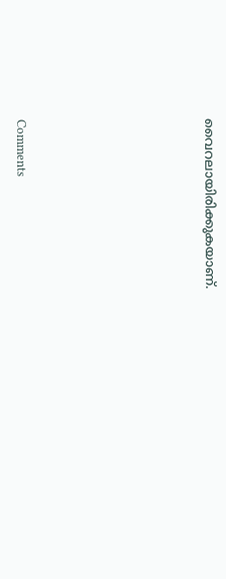വൈറലായിരിക്കുകയാണ്.







Comments